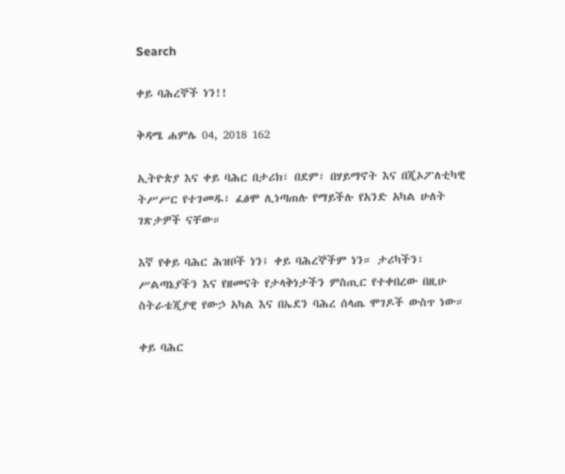Search

ቀይ ባሕረኞች ነን!!

ቅዳሜ ሐምሌ 04, 2018 162

ኢትዮጵያ እና ቀይ ባሕር በታሪክ፣ በደም፣ በሃይማኖት እና በጂኦፖለቲካዊ ትሥሥር የተገመዱ፣ ፈፅሞ ሊነጣጠሉ የማይችሉ የአንድ አካል ሁለት ገጽታዎች ናቸው።

እኛ የቀይ ባሕር ሕዝቦች ነን፤ ቀይ ባሕረኞችም ነን። ታሪካችን፣ ሥልጣኔያችን እና የዘመናት የታላቅነታችን ምስጢር የተቀበረው በዚሁ ስትራቴጂያዊ የውኃ አካል እና በኤደን ባሕረ ሰላጤ ሞገዶች ውስጥ ነው።

ቀይ ባሕር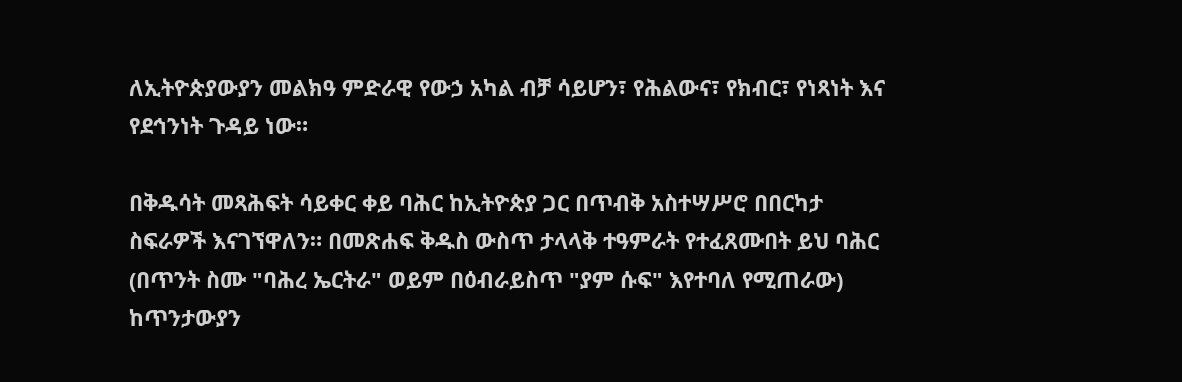ለኢትዮጵያውያን መልክዓ ምድራዊ የውኃ አካል ብቻ ሳይሆን፣ የሕልውና፣ የክብር፣ የነጻነት እና የደኅንነት ጉዳይ ነው።

በቅዱሳት መጻሕፍት ሳይቀር ቀይ ባሕር ከኢትዮጵያ ጋር በጥብቅ አስተሣሥሮ በበርካታ ስፍራዎች እናገኘዋለን። በመጽሐፍ ቅዱስ ውስጥ ታላላቅ ተዓምራት የተፈጸሙበት ይህ ባሕር (በጥንት ስሙ "ባሕረ ኤርትራ" ወይም በዕብራይስጥ "ያም ሱፍ" እየተባለ የሚጠራው) ከጥንታውያን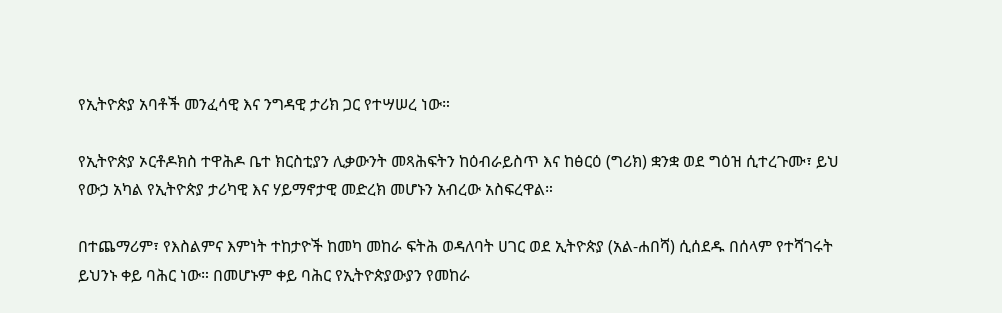የኢትዮጵያ አባቶች መንፈሳዊ እና ንግዳዊ ታሪክ ጋር የተሣሠረ ነው።

የኢትዮጵያ ኦርቶዶክስ ተዋሕዶ ቤተ ክርስቲያን ሊቃውንት መጻሕፍትን ከዕብራይስጥ እና ከፅርዕ (ግሪክ) ቋንቋ ወደ ግዕዝ ሲተረጉሙ፣ ይህ የውኃ አካል የኢትዮጵያ ታሪካዊ እና ሃይማኖታዊ መድረክ መሆኑን አብረው አስፍረዋል።

በተጨማሪም፣ የእስልምና እምነት ተከታዮች ከመካ መከራ ፍትሕ ወዳለባት ሀገር ወደ ኢትዮጵያ (አል-ሐበሻ) ሲሰደዱ በሰላም የተሻገሩት ይህንኑ ቀይ ባሕር ነው። በመሆኑም ቀይ ባሕር የኢትዮጵያውያን የመከራ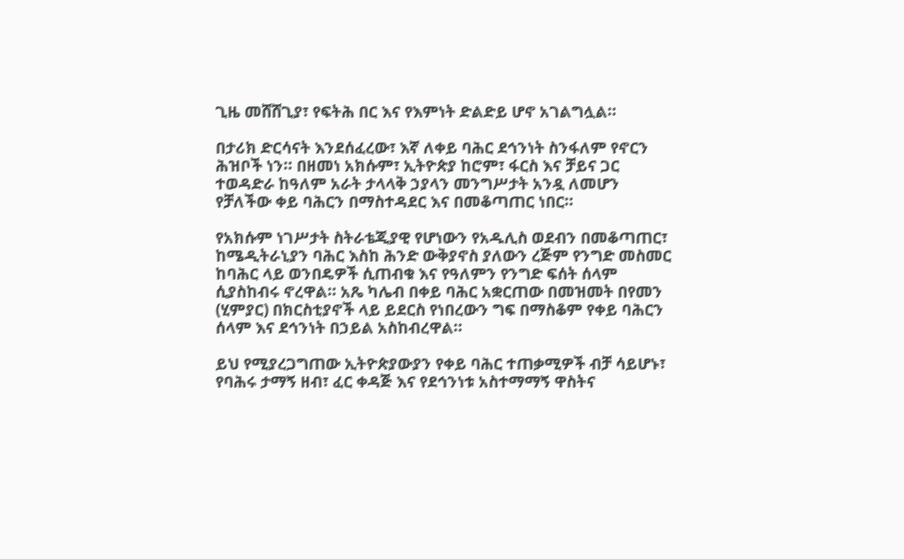ጊዜ መሸሸጊያ፣ የፍትሕ በር እና የእምነት ድልድይ ሆኖ አገልግሏል።

በታሪክ ድርሳናት እንደሰፈረው፣ እኛ ለቀይ ባሕር ደኅንነት ስንፋለም የኖርን ሕዝቦች ነን። በዘመነ አክሱም፣ ኢትዮጵያ ከሮም፣ ፋርስ እና ቻይና ጋር ተወዳድራ ከዓለም አራት ታላላቅ ኃያላን መንግሥታት አንዷ ለመሆን የቻለችው ቀይ ባሕርን በማስተዳደር እና በመቆጣጠር ነበር።

የአክሱም ነገሥታት ስትራቴጂያዊ የሆነውን የአዱሊስ ወደብን በመቆጣጠር፣ ከሜዲትራኒያን ባሕር እስከ ሕንድ ውቅያኖስ ያለውን ረጅም የንግድ መስመር ከባሕር ላይ ወንበዴዎች ሲጠብቁ እና የዓለምን የንግድ ፍሰት ሰላም ሲያስከብሩ ኖረዋል። አጼ ካሌብ በቀይ ባሕር አቋርጠው በመዝመት በየመን (ሂምያር) በክርስቲያኖች ላይ ይደርስ የነበረውን ግፍ በማስቆም የቀይ ባሕርን ሰላም እና ደኅንነት በኃይል አስከብረዋል።

ይህ የሚያረጋግጠው ኢትዮጵያውያን የቀይ ባሕር ተጠቃሚዎች ብቻ ሳይሆኑ፣ የባሕሩ ታማኝ ዘብ፣ ፈር ቀዳጅ እና የደኅንነቱ አስተማማኝ ዋስትና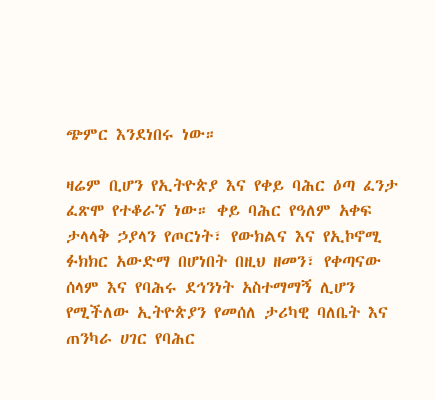ጭምር እንደነበሩ ነው።

ዛሬም ቢሆን የኢትዮጵያ እና የቀይ ባሕር ዕጣ ፈንታ ፈጽሞ የተቆራኘ ነው። ቀይ ባሕር የዓለም አቀፍ ታላላቅ ኃያላን የጦርነት፣ የውክልና እና የኢኮኖሚ ፉክክር አውድማ በሆነበት በዚህ ዘመን፣ የቀጣናው ሰላም እና የባሕሩ ደኅንነት አስተማማኝ ሊሆን የሚችለው ኢትዮጵያን የመሰለ ታሪካዊ ባለቤት እና ጠንካራ ሀገር የባሕር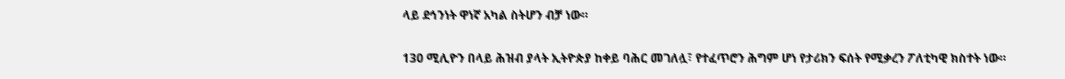ላይ ደኅንነት ዋነኛ አካል ስትሆን ብቻ ነው።

130 ሚሊዮን በላይ ሕዝብ ያላት ኢትዮጵያ ከቀይ ባሕር መገለሏ፣ የተፈጥሮን ሕግም ሆነ የታሪክን ፍሰት የሚቃረን ፖለቲካዊ ክስተት ነው።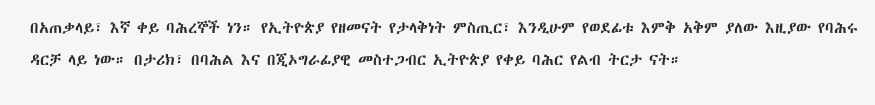በአጠቃላይ፣ እኛ ቀይ ባሕረኞች ነን። የኢትዮጵያ የዘመናት የታላቅነት ምስጢር፣ እንዲሁም የወደፊቱ እምቅ አቅም ያለው እዚያው የባሕሩ ዳርቻ ላይ ነው። በታሪክ፣ በባሕል እና በጂኦግራፊያዊ መስተጋብር ኢትዮጵያ የቀይ ባሕር የልብ ትርታ ናት።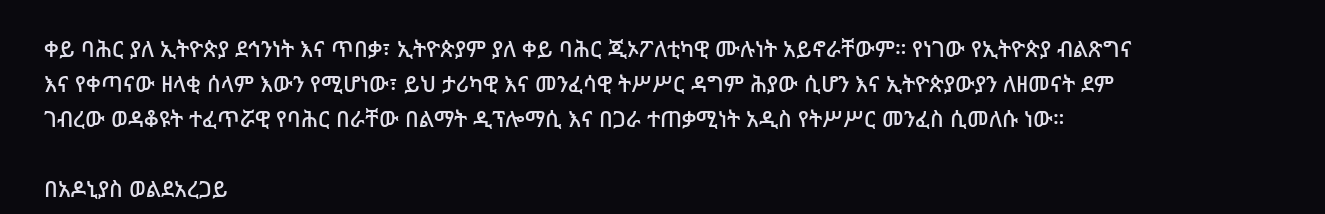ቀይ ባሕር ያለ ኢትዮጵያ ደኅንነት እና ጥበቃ፣ ኢትዮጵያም ያለ ቀይ ባሕር ጂኦፖለቲካዊ ሙሉነት አይኖራቸውም። የነገው የኢትዮጵያ ብልጽግና እና የቀጣናው ዘላቂ ሰላም እውን የሚሆነው፣ ይህ ታሪካዊ እና መንፈሳዊ ትሥሥር ዳግም ሕያው ሲሆን እና ኢትዮጵያውያን ለዘመናት ደም ገብረው ወዳቆዩት ተፈጥሯዊ የባሕር በራቸው በልማት ዲፕሎማሲ እና በጋራ ተጠቃሚነት አዲስ የትሥሥር መንፈስ ሲመለሱ ነው።

በአዶኒያስ ወልደአረጋይ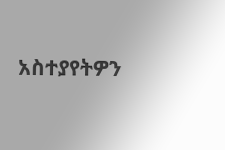አስተያየትዎን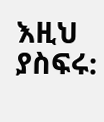እዚህ ያስፍሩ: